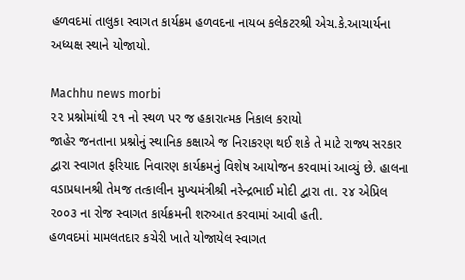હળવદમાં તાલુકા સ્વાગત કાર્યક્રમ હળવદના નાયબ કલેકટરશ્રી એચ.કે.આચાર્યના અધ્યક્ષ સ્થાને યોજાયો.

Machhu news morbi
૨૨ પ્રશ્નોમાંથી ૨૧ નો સ્થળ પર જ હકારાત્મક નિકાલ કરાયો
જાહેર જનતાના પ્રશ્નોનું સ્થાનિક કક્ષાએ જ નિરાકરણ થઈ શકે તે માટે રાજ્ય સરકાર દ્વારા સ્વાગત ફરિયાદ નિવારણ કાર્યક્રમનું વિશેષ આયોજન કરવામાં આવ્યું છે. હાલના વડાપ્રધાનશ્રી તેમજ તત્કાલીન મુખ્યમંત્રીશ્રી નરેન્દ્રભાઈ મોદી દ્વારા તા. ૨૪ એપ્રિલ ૨૦૦૩ ના રોજ સ્વાગત કાર્યક્રમની શરુઆત કરવામાં આવી હતી.
હળવદમાં મામલતદાર કચેરી ખાતે યોજાયેલ સ્વાગત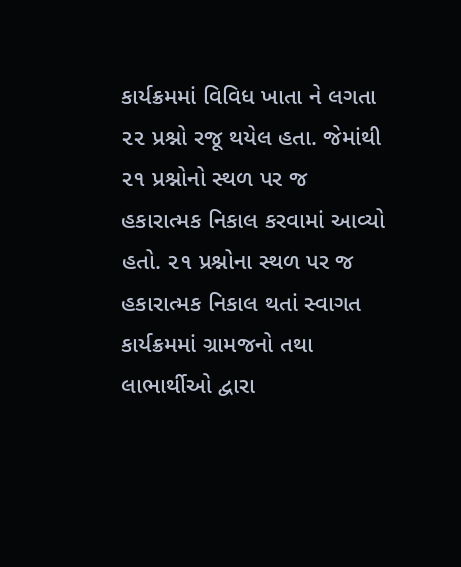કાર્યક્રમમાં વિવિધ ખાતા ને લગતા ૨૨ પ્રશ્નો રજૂ થયેલ હતા. જેમાંથી ૨૧ પ્રશ્નોનો સ્થળ પર જ હકારાત્મક નિકાલ કરવામાં આવ્યો હતો. ૨૧ પ્રશ્નોના સ્થળ પર જ હકારાત્મક નિકાલ થતાં સ્વાગત કાર્યક્રમમાં ગ્રામજનો તથા લાભાર્થીઓ દ્વારા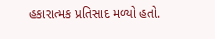હકારાત્મક પ્રતિસાદ મળ્યો હતો.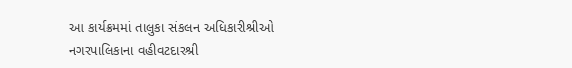આ કાર્યક્રમમાં તાલુકા સંકલન અધિકારીશ્રીઓ નગરપાલિકાના વહીવટદારશ્રી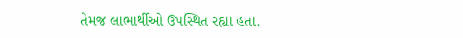તેમજ લાભાર્થીઓ ઉપસ્થિત રહ્યા હતા.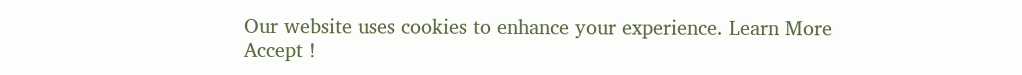Our website uses cookies to enhance your experience. Learn More
Accept !